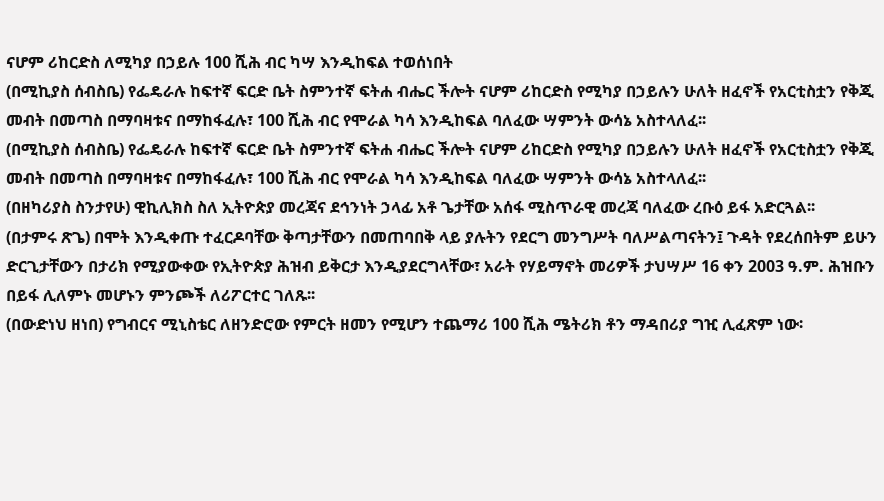ናሆም ሪከርድስ ለሚካያ በኃይሉ 100 ሺሕ ብር ካሣ እንዲከፍል ተወሰነበት
(በሚኪያስ ሰብስቤ) የፌዴራሉ ከፍተኛ ፍርድ ቤት ስምንተኛ ፍትሐ ብሔር ችሎት ናሆም ሪከርድስ የሚካያ በኃይሉን ሁለት ዘፈኖች የአርቲስቷን የቅጂ መብት በመጣስ በማባዛቱና በማከፋፈሉ፣ 100 ሺሕ ብር የሞራል ካሳ እንዲከፍል ባለፈው ሣምንት ውሳኔ አስተላለፈ፡፡
(በሚኪያስ ሰብስቤ) የፌዴራሉ ከፍተኛ ፍርድ ቤት ስምንተኛ ፍትሐ ብሔር ችሎት ናሆም ሪከርድስ የሚካያ በኃይሉን ሁለት ዘፈኖች የአርቲስቷን የቅጂ መብት በመጣስ በማባዛቱና በማከፋፈሉ፣ 100 ሺሕ ብር የሞራል ካሳ እንዲከፍል ባለፈው ሣምንት ውሳኔ አስተላለፈ፡፡
(በዘካሪያስ ስንታየሁ) ዊኪሊክስ ስለ ኢትዮጵያ መረጃና ደኅንነት ኃላፊ አቶ ጌታቸው አሰፋ ሚስጥራዊ መረጃ ባለፈው ረቡዕ ይፋ አድርጓል፡፡
(በታምሩ ጽጌ) በሞት እንዲቀጡ ተፈርዶባቸው ቅጣታቸውን በመጠባበቅ ላይ ያሉትን የደርግ መንግሥት ባለሥልጣናትን፤ ጉዳት የደረሰበትም ይሁን ድርጊታቸውን በታሪክ የሚያውቀው የኢትዮጵያ ሕዝብ ይቅርታ እንዲያደርግላቸው፣ አራት የሃይማኖት መሪዎች ታህሣሥ 16 ቀን 2003 ዓ.ም. ሕዝቡን በይፋ ሊለምኑ መሆኑን ምንጮች ለሪፖርተር ገለጹ፡፡
(በውድነህ ዘነበ) የግብርና ሚኒስቴር ለዘንድሮው የምርት ዘመን የሚሆን ተጨማሪ 100 ሺሕ ሜትሪክ ቶን ማዳበሪያ ግዢ ሊፈጽም ነው፡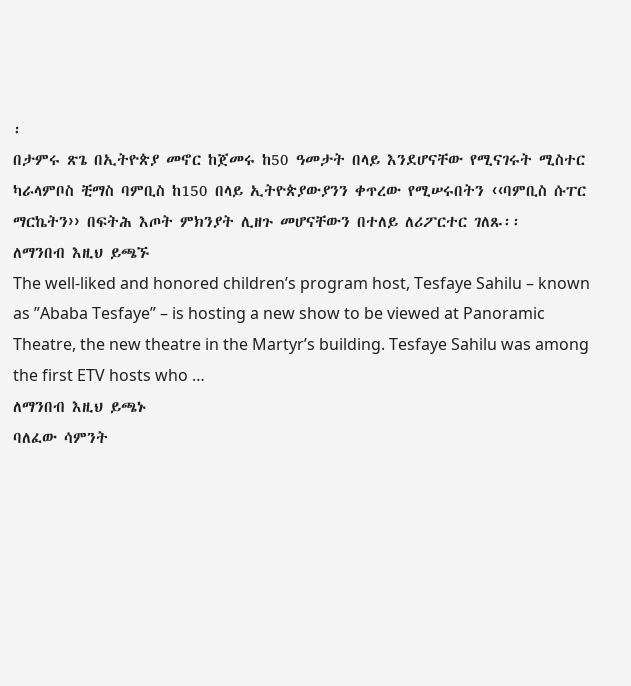፡
በታምሩ ጽጌ በኢትዮጵያ መኖር ከጀመሩ ከ50 ዓመታት በላይ እንደሆናቸው የሚናገሩት ሚስተር ካራላምቦስ ቺማስ ባምቢስ ከ150 በላይ ኢትዮጵያውያንን ቀጥረው የሚሠሩበትን ‹‹ባምቢስ ሱፐር ማርኬትን›› በፍትሕ እጦት ምክንያት ሊዘጉ መሆናቸውን በተለይ ለሪፖርተር ገለጹ፡፡
ለማንበብ እዚህ ይጫኙ
The well-liked and honored children’s program host, Tesfaye Sahilu – known as ”Ababa Tesfaye” – is hosting a new show to be viewed at Panoramic Theatre, the new theatre in the Martyr’s building. Tesfaye Sahilu was among the first ETV hosts who …
ለማንበብ እዚህ ይጫኑ
ባለፈው ሳምንት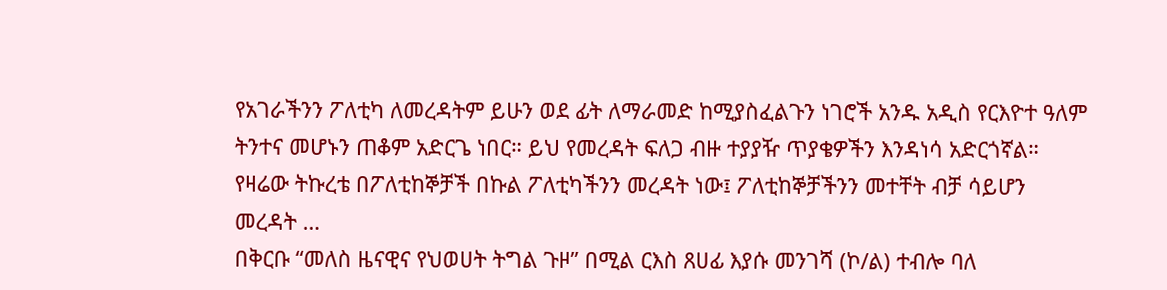የአገራችንን ፖለቲካ ለመረዳትም ይሁን ወደ ፊት ለማራመድ ከሚያስፈልጉን ነገሮች አንዱ አዲስ የርእዮተ ዓለም ትንተና መሆኑን ጠቆም አድርጌ ነበር። ይህ የመረዳት ፍለጋ ብዙ ተያያዥ ጥያቄዎችን እንዳነሳ አድርጎኛል። የዛሬው ትኩረቴ በፖለቲከኞቻች በኩል ፖለቲካችንን መረዳት ነው፤ ፖለቲከኞቻችንን መተቸት ብቻ ሳይሆን መረዳት …
በቅርቡ “መለስ ዜናዊና የህወሀት ትግል ጉዞ” በሚል ርእስ ጸሀፊ እያሱ መንገሻ (ኮ/ል) ተብሎ ባለ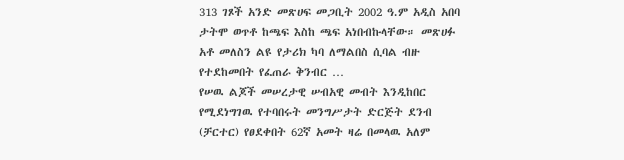313 ገጾች አንድ መጽሀፍ መጋቢት 2002 ዓ.ም አዲስ አበባ ታትሞ ወጥቶ ከጫፍ እስከ ጫፍ አነበብኩላቸው። መጽሀፉ አቶ መለስን ልዩ የታሪክ ካባ ለማልበስ ሲባል ብዙ የተደከመበት የፈጠራ ቅንብር …
የሠዉ ልጆች መሠረታዊ ሠብአዊ መብት እንዲከበር የሚደነግገዉ የተባበሩት መንግሥታት ድርጅት ደንብ (ቻርተር) የፀደቀበት 62ኛ አመት ዛሬ በመላዉ አለም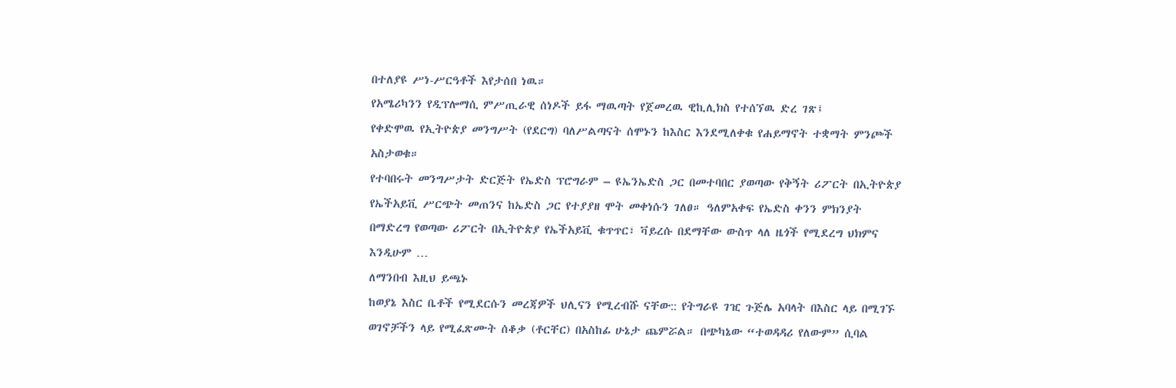በተለያዩ ሥነ-ሥርዓቶች እየታሰበ ነዉ።
የአሜሪካንን የዲፕሎማሲ ምሥጢራዊ ሰነዶች ይፋ ማዉጣት የጀመረዉ ዊኪሊክስ የተሰኘዉ ድረ ገጽ፤
የቀድሞዉ የኢትዮጵያ መንግሥት (የደርግ) ባለሥልጣናት ሰሞኑን ከእስር እንደሚለቀቁ የሐይማኖት ተቋማት ምንጮች አስታወቁ።
የተባበሩት መንግሥታት ድርጅት የኤድስ ፕሮግራም – ዩኤንኤድስ ጋር በመተባበር ያወጣው የቅኝት ሪፖርት በኢትዮጵያ የኤችአይቪ ሥርጭት መጠንና ከኤድስ ጋር የተያያዘ ሞት መቀነሱን ገለፀ። ዓለምአቀፍ የኤድስ ቀንን ምክንያት በማድረግ የወጣው ሪፖርት በኢትዮጵያ የኤችአይቪ ቁጥጥር፣ ቫይረሱ በደማቸው ውስጥ ላለ ዜጎች የሚደረግ ህክምና እንዲሁም …
ለማንበብ እዚህ ይጫኑ
ከወያኔ እስር ቤቶች የሚደርሱን መረጃዎች ህሊናን የሚረብሹ ናቸው:: የትግራዩ ገዢ ጉጅሌ አባላት በእስር ላይ በሚገኙ ወገኖቻችን ላይ የሚፈጽሙት ሰቆቃ (ቶርቸር) በአስከፊ ሁኔታ ጨምሯል። በጭካኔው “ተወዳዳሪ የለውም” ሲባል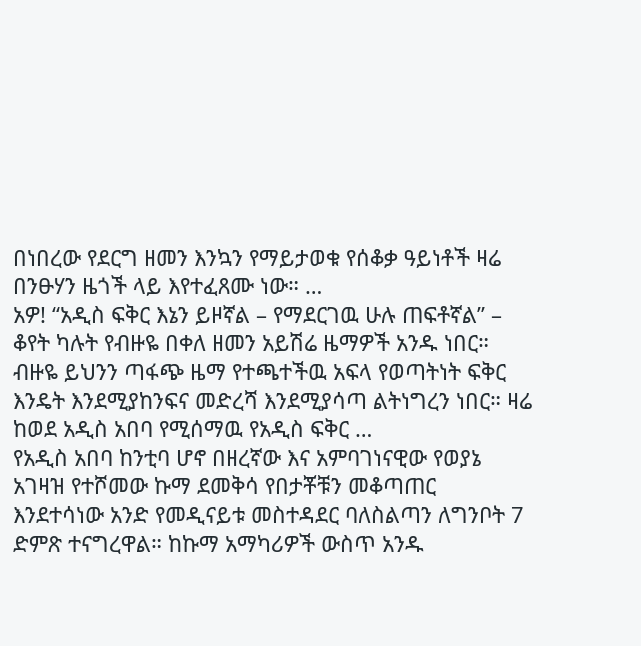በነበረው የደርግ ዘመን እንኳን የማይታወቁ የሰቆቃ ዓይነቶች ዛሬ በንፁሃን ዜጎች ላይ እየተፈጸሙ ነው። …
አዎ! “አዲስ ፍቅር እኔን ይዞኛል – የማደርገዉ ሁሉ ጠፍቶኛል” – ቆየት ካሉት የብዙዬ በቀለ ዘመን አይሽሬ ዜማዎች አንዱ ነበር። ብዙዬ ይህንን ጣፋጭ ዜማ የተጫተችዉ አፍላ የወጣትነት ፍቅር እንዴት እንደሚያከንፍና መድረሻ እንደሚያሳጣ ልትነግረን ነበር። ዛሬ ከወደ አዲስ አበባ የሚሰማዉ የአዲስ ፍቅር …
የአዲስ አበባ ከንቲባ ሆኖ በዘረኛው እና አምባገነናዊው የወያኔ አገዛዝ የተሾመው ኩማ ደመቅሳ የበታቾቹን መቆጣጠር እንደተሳነው አንድ የመዲናይቱ መስተዳደር ባለስልጣን ለግንቦት 7 ድምጽ ተናግረዋል። ከኩማ አማካሪዎች ውስጥ አንዱ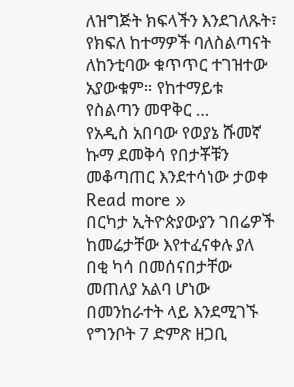ለዝግጅት ክፍላችን እንደገለጹት፣ የክፍለ ከተማዎች ባለስልጣናት ለከንቲባው ቁጥጥር ተገዝተው አያውቁም። የከተማይቱ የስልጣን መዋቅር …
የአዲስ አበባው የወያኔ ሹመኛ ኩማ ደመቅሳ የበታቾቹን መቆጣጠር እንደተሳነው ታወቀ Read more »
በርካታ ኢትዮጵያውያን ገበሬዎች ከመሬታቸው እየተፈናቀሉ ያለ በቂ ካሳ በመሰናበታቸው መጠለያ አልባ ሆነው በመንከራተት ላይ እንደሚገኙ የግንቦት 7 ድምጽ ዘጋቢ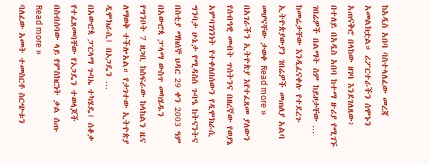ከአዲስ አበባ ባስተላለፈው መረጃ አመልክቷል። ሪፖርተራችን ሰሞኑን አጠናቅሮ በላከው ዘገባ እንደገለጸው፥ በተለይ በአዲስ አበባ ከተማ ዙሪያ የሚገኙ ገበሬዎች በልማት ስም ከይዞታቸው …
ከመሬታቸው እንዲፈናቀሉ የተደረጉ ኢትዮጵያውያን ገበሬዎች መጠለያ አልባ መሆናቸው ታወቀ Read more »
በአገራችን ኢትዮጵያ እየተፈጸመ ያለውን የሰብዓዊ መብት ጥሰትንና በዘረኛው የወያኔ አምባገነንነት የተቀለበሰውን የዲሞክራሲ ግንባታ ሁኔታ የሚዳስስ ጉባዔ ከትናንትና በስቲያ ማክሰኞ ህዳር 29 ቀን 2003 ዓም በአውሮጳ ፓላማ ውስጥ መካሄዱን የግንቦት 7 ዘጋቢ ከስፍራው ከላከልን ዜና ለማወቅ ተችሎአል። የታገተው ኢትዮጵያ ዲሞክራሲ፤ በኦጋዴን …
በአውሮጳ ፓርላማ ጉባኤ ተካሄዴ፤ ሰቆቃ የተፈጸመባቸው የኦጋዴን ተወላጆች በስብሰባው ላይ የምስክርነት ቃል ሰጡ Read more »
ባለፈው አመት ተመስርቶ ስርጭቱን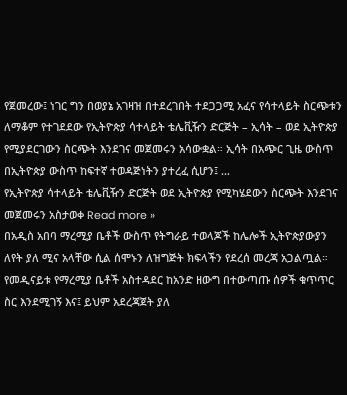የጀመረው፤ ነገር ግን በወያኔ አገዛዝ በተደረገበት ተደጋጋሚ አፈና የሳተላይት ስርጭቱን ለማቆም የተገደደው የኢትዮጵያ ሳተላይት ቴሌቪዥን ድርጅት – ኢሳት – ወደ ኢትዮጵያ የሚያደርገውን ስርጭት እንደገና መጀመሩን አሳውቋል። ኢሳት በአጭር ጊዜ ውስጥ በኢትዮጵያ ውስጥ ከፍተኛ ተወዳጅነትን ያተረፈ ሲሆን፤ …
የኢትዮጵያ ሳተላይት ቴሌቪዥን ድርጅት ወደ ኢትዮጵያ የሚካሄደውን ስርጭት እንደገና መጀመሩን አስታወቀ Read more »
በአዲስ አበባ ማረሚያ ቤቶች ውስጥ የትግራይ ተወላጆች ከሌሎች ኢትዮጵያውያን ለየት ያለ ሚና አላቸው ሲል ሰሞኑን ለዝግጅት ክፍላችን የደረሰ መረጃ አጋልጧል። የመዲናይቱ የማረሚያ ቤቶች አስተዳደር ከአንድ ዘውግ በተውጣጡ ሰዎች ቁጥጥር ስር እንደሚገኝ እና፤ ይህም አደረጃጀት ያለ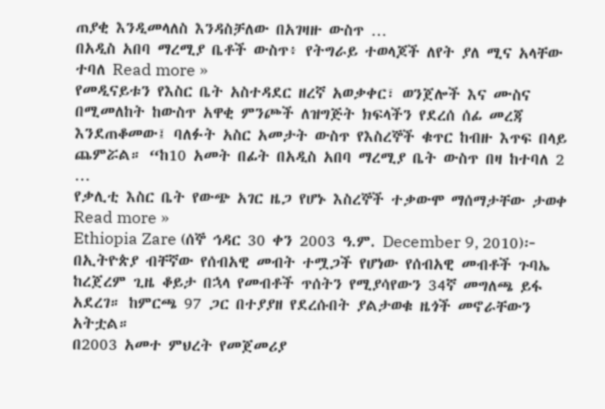ጠያቂ እንዲመላለስ እንዳስቻለው በአገዛዙ ውስጥ …
በአዲስ አበባ ማረሚያ ቤቶች ውስጥ፥ የትግራይ ተወላጆች ለየት ያለ ሚና አላቸው ተባለ Read more »
የመዲናይቱን የእስር ቤት አስተዳደር ዘረኛ አወቃቀር፣ ወንጀሎች እና ሙስና በሚመለከት ከውስጥ አዋቂ ምንጮች ለዝግጅት ክፍላችን የደረሰ ሰፊ መረጃ እንደጠቆመው፤ ባለፉት አስር አመታት ውስጥ የእስረኞች ቁጥር ከብዙ እጥፍ በላይ ጨምሯል። “ከ10 አመት በፊት በአዲስ አበባ ማረሚያ ቤት ውስጥ በዛ ከተባለ 2 …
የቃሊቲ እስር ቤት የውጭ አገር ዜጋ የሆኑ እስረኞች ተቃውሞ ማሰማታቸው ታወቀ Read more »
Ethiopia Zare (ሰኞ ኅዳር 30 ቀን 2003 ዓ.ም. December 9, 2010)፦ በኢትዮጵያ ብቸኛው የሰብአዊ መብት ተሟጋች የሆነው የሰብአዊ መብቶች ጉባኤ ከረጀረም ጊዜ ቆይታ በኋላ የመብቶች ጥሰትን የሚያሳየውን 34ኛ መግለጫ ይፋ አደረገ። ከምርጫ 97 ጋር በተያያዘ የደረሱበት ያልታወቁ ዜጎች መኖራቸውን አትቷል።
በ2003 አመተ ምህረት የመጀመሪያ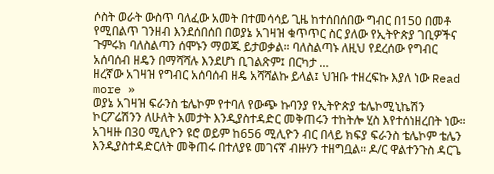ሶስት ወራት ውስጥ ባለፈው አመት በተመሳሳይ ጊዜ ከተሰበሰበው ግብር በ150 በመቶ የሚበልጥ ገንዘብ እንደሰበሰበ በወያኔ አገዛዝ ቁጥጥር ስር ያለው የኢትዮጵያ ገቢዎችና ጉምሩክ ባለስልጣን ሰሞኑን ማወጁ ይታወቃል። ባለስልጣኑ ለዚህ የደረሰው የግብር አሰባሰብ ዘዴን በማሻሻሉ እንደሆነ ቢገልጽም፤ በርካታ …
ዘረኛው አገዛዝ የግብር አሰባሰብ ዘዴ አሻሻልኩ ይላል፤ ህዝቡ ተዘረፍኩ እያለ ነው Read more »
ወያኔ አገዛዝ ፍራንስ ቴሌኮም የተባለ የውጭ ኩባንያ የኢትዮጵያ ቴሌኮሚኒኬሽን ኮርፖሬሽንን ለሁለት አመታት እንዲያስተዳድር መቅጠሩን ተከትሎ ሂስ እየተሰነዘረበት ነው። አገዛዙ በ30 ሚሊዮን ዩሮ ወይም ከ656 ሚሊዮን ብር በላይ ክፍያ ፍራንስ ቴሌኮም ቴሌን እንዲያስተዳድርለት መቅጠሩ በተለያዩ መገናኛ ብዙሃን ተዘግቧል። ዶ/ር ዋልተንጉስ ዳርጌ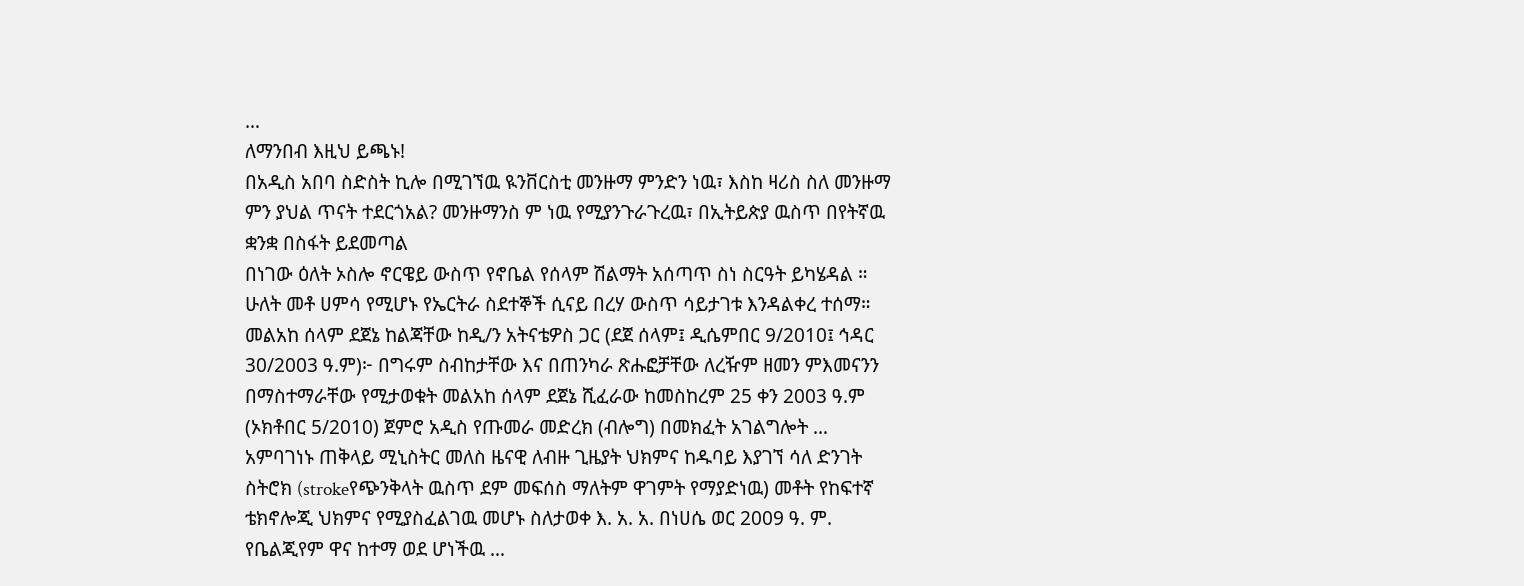…
ለማንበብ እዚህ ይጫኑ!
በአዲስ አበባ ስድስት ኪሎ በሚገኘዉ ዪንቨርስቲ መንዙማ ምንድን ነዉ፣ እስከ ዛሪስ ስለ መንዙማ ምን ያህል ጥናት ተደርጎአል? መንዙማንስ ም ነዉ የሚያንጉራጉረዉ፣ በኢትይጵያ ዉስጥ በየትኛዉ ቋንቋ በስፋት ይደመጣል
በነገው ዕለት ኦስሎ ኖርዌይ ውስጥ የኖቤል የሰላም ሽልማት አሰጣጥ ስነ ስርዓት ይካሄዳል ።
ሁለት መቶ ሀምሳ የሚሆኑ የኤርትራ ስደተኞች ሲናይ በረሃ ውስጥ ሳይታገቱ እንዳልቀረ ተሰማ።
መልአከ ሰላም ደጀኔ ከልጃቸው ከዲ/ን አትናቴዎስ ጋር (ደጀ ሰላም፤ ዲሴምበር 9/2010፤ ኅዳር 30/2003 ዓ.ም)፦ በግሩም ስብከታቸው እና በጠንካራ ጽሑፎቻቸው ለረዥም ዘመን ምእመናንን በማስተማራቸው የሚታወቁት መልአከ ሰላም ደጀኔ ሺፈራው ከመስከረም 25 ቀን 2003 ዓ.ም (ኦክቶበር 5/2010) ጀምሮ አዲስ የጡመራ መድረክ (ብሎግ) በመክፈት አገልግሎት …
አምባገነኑ ጠቅላይ ሚኒስትር መለስ ዜናዊ ለብዙ ጊዜያት ህክምና ከዱባይ እያገኘ ሳለ ድንገት ስትሮክ (strokeየጭንቅላት ዉስጥ ደም መፍሰስ ማለትም ዋገምት የማያድነዉ) መቶት የከፍተኛ ቴክኖሎጂ ህክምና የሚያስፈልገዉ መሆኑ ስለታወቀ እ. አ. አ. በነሀሴ ወር 2009 ዓ. ም. የቤልጂየም ዋና ከተማ ወደ ሆነችዉ …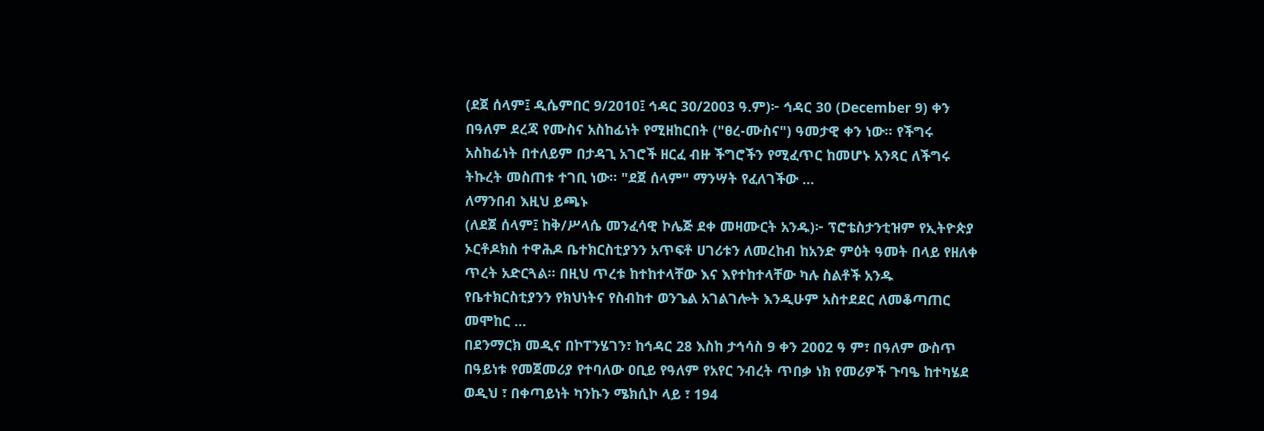(ደጀ ሰላም፤ ዲሴምበር 9/2010፤ ኅዳር 30/2003 ዓ.ም)፦ ኅዳር 30 (December 9) ቀን በዓለም ደረጃ የሙስና አስከፊነት የሚዘከርበት ("ፀረ-ሙስና") ዓመታዊ ቀን ነው። የችግሩ አስከፊነት በተለይም በታዳጊ አገሮች ዘርፈ ብዙ ችግሮችን የሚፈጥር ከመሆኑ አንጻር ለችግሩ ትኩረት መስጠቱ ተገቢ ነው። "ደጀ ሰላም" ማንሣት የፈለገችው …
ለማንበብ እዚህ ይጫኑ
(ለደጀ ሰላም፤ ከቅ/ሥላሴ መንፈሳዊ ኮሌጅ ደቀ መዛሙርት አንዱ)፦ ፕሮቴስታንቲዝም የኢትዮጵያ ኦርቶዶክስ ተዋሕዶ ቤተክርስቲያንን አጥፍቶ ሀገሪቱን ለመረከብ ከአንድ ምዕት ዓመት በላይ የዘለቀ ጥረት አድርጓል፡፡ በዚህ ጥረቱ ከተከተላቸው እና እየተከተላቸው ካሉ ስልቶች አንዱ የቤተክርስቲያንን የክህነትና የስብከተ ወንጌል አገልገሎት እንዲሁም አስተደደር ለመቆጣጠር መሞከር …
በደንማርክ መዲና በኮፐንሄገን፣ ከኅዳር 28 እስከ ታኅሳስ 9 ቀን 2002 ዓ ም፣ በዓለም ውስጥ በዓይነቱ የመጀመሪያ የተባለው ዐቢይ የዓለም የአየር ንብረት ጥበቃ ነክ የመሪዎች ጉባዔ ከተካሄደ ወዲህ ፣ በቀጣይነት ካንኩን ሜክሲኮ ላይ ፣ 194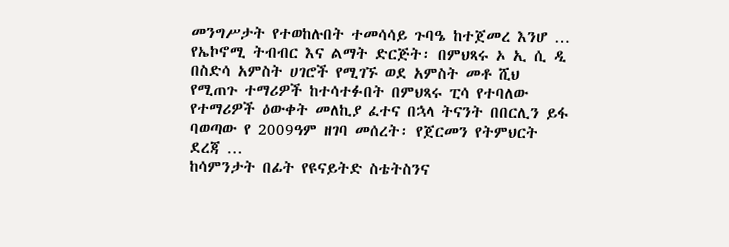መንግሥታት የተወከሉበት ተመሳሳይ ጉባዔ ከተጀመረ እንሆ …
የኤኮኖሚ ትብብር እና ልማት ድርጅት፡ በምህጻሩ ኦ ኢ ሲ ዲ በስድሳ አምስት ሀገሮች የሚገኙ ወደ አምስት መቶ ሺህ የሚጠጉ ተማሪዎች ከተሳተፉበት በምህጻሩ ፒሳ የተባለው የተማሪዎች ዕውቀት መለኪያ ፈተና በኋላ ትናንት በበርሊን ይፋ ባወጣው የ 2009ዓም ዘገባ መሰረት፡ የጀርመን የትምህርት ደረጃ …
ከሳምንታት በፊት የዩናይትድ ስቴትስንና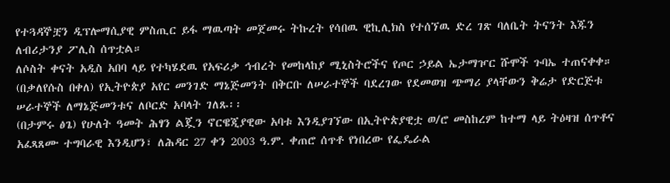የተጓዳኞቿን ዲፕሎማሲያዊ ምስጢር ይፋ ማዉጣት መጀመሩ ትኩረት የሳበዉ ዊኪሊክስ የተሰኘዉ ድረ ገጽ ባለቤት ትናንት እጁን ለብሪታንያ ፖሊስ ሰጥቷል።
ለሶስት ቀናት አዲስ አበባ ላይ የተካሄደዉ የአፍሪቃ ኅብረት የመከላከያ ሚኒስትሮችና የጦር ኃይል ኤታማዦር ሹሞች ጉባኤ ተጠናቀቀ።
(በቃለየሱስ በቀለ) የኢትዮጵያ አየር መንገድ ማኔጅመንት በቅርቡ ለሠራተኞች ባደረገው የደመወዝ ጭማሪ ያላቸውን ቅሬታ የድርጅቱ ሠራተኞች ለማኔጅመንቱና ለቦርድ አባላት ገለጹ፡፡
(በታምሩ ፅጌ) የሁለት ዓመት ሕፃን ልጇን ኖርዌጂያዊው አባቱ እንዲያገኘው በኢትዮጵያዊቷ ወ/ሮ መስከረም ከተማ ላይ ትዕዛዝ ሰጥቶና አፈጻጸሙ ተግባራዊ እንዲሆን፣ ለሕዳር 27 ቀን 2003 ዓ.ም. ቀጠሮ ሰጥቶ የነበረው የፌዴራል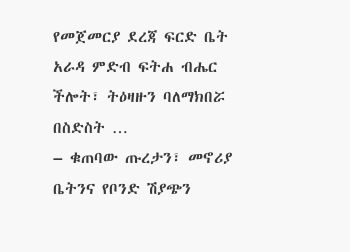የመጀመርያ ደረጃ ፍርድ ቤት አራዳ ምድብ ፍትሐ ብሔር ችሎት፣ ትዕዛዙን ባለማክበሯ በስድስት …
– ቁጠባው ጡረታን፣ መኖሪያ ቤትንና የቦንድ ሽያጭን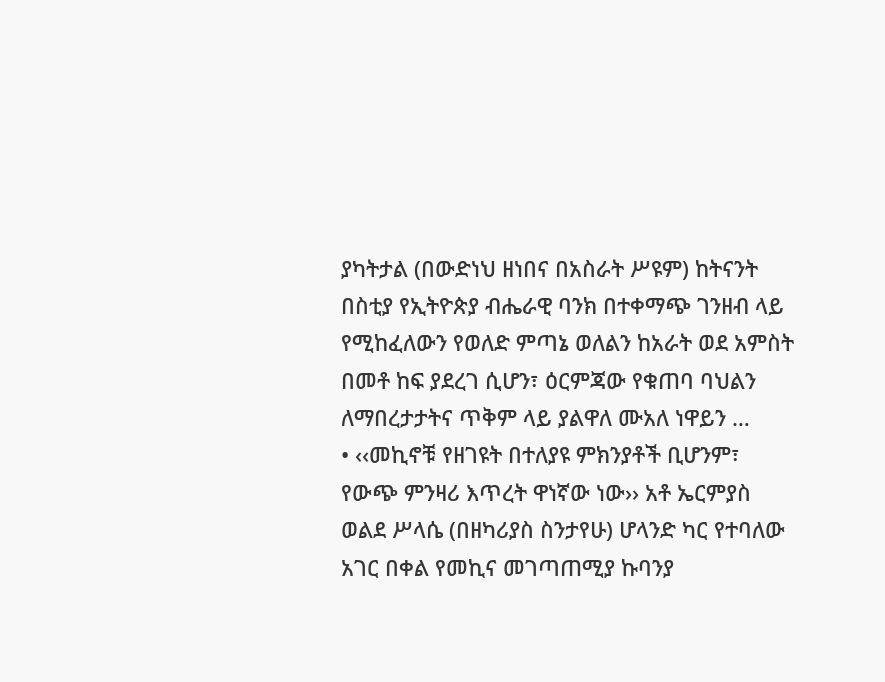ያካትታል (በውድነህ ዘነበና በአስራት ሥዩም) ከትናንት በስቲያ የኢትዮጵያ ብሔራዊ ባንክ በተቀማጭ ገንዘብ ላይ የሚከፈለውን የወለድ ምጣኔ ወለልን ከአራት ወደ አምስት በመቶ ከፍ ያደረገ ሲሆን፣ ዕርምጃው የቁጠባ ባህልን ለማበረታታትና ጥቅም ላይ ያልዋለ ሙአለ ነዋይን …
• ‹‹መኪኖቹ የዘገዩት በተለያዩ ምክንያቶች ቢሆንም፣ የውጭ ምንዛሪ እጥረት ዋነኛው ነው›› አቶ ኤርምያስ ወልደ ሥላሴ (በዘካሪያስ ስንታየሁ) ሆላንድ ካር የተባለው አገር በቀል የመኪና መገጣጠሚያ ኩባንያ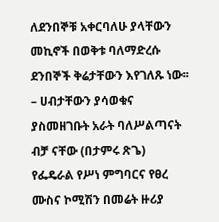ለደንበኞቹ አቀርባለሁ ያላቸውን መኪኖች በወቅቱ ባለማድረሱ ደንበኞች ቅሬታቸውን እየገለጹ ነው፡፡
– ሀብታቸውን ያሳወቁና ያስመዘገቡት አራት ባለሥልጣናት ብቻ ናቸው (በታምሩ ጽጌ) የፌዴራል የሥነ ምግባርና የፀረ ሙስና ኮሚሽን በመሬት ዙሪያ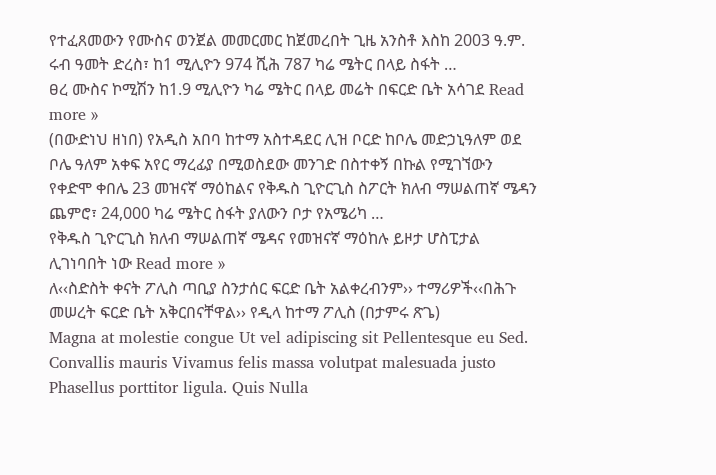የተፈጸመውን የሙስና ወንጀል መመርመር ከጀመረበት ጊዜ አንስቶ እስከ 2003 ዓ.ም. ሩብ ዓመት ድረስ፣ ከ1 ሚሊዮን 974 ሺሕ 787 ካሬ ሜትር በላይ ስፋት …
ፀረ ሙስና ኮሚሽን ከ1.9 ሚሊዮን ካሬ ሜትር በላይ መሬት በፍርድ ቤት አሳገደ Read more »
(በውድነህ ዘነበ) የአዲስ አበባ ከተማ አስተዳደር ሊዝ ቦርድ ከቦሌ መድኃኒዓለም ወደ ቦሌ ዓለም አቀፍ አየር ማረፊያ በሚወስደው መንገድ በስተቀኝ በኩል የሚገኘውን የቀድሞ ቀበሌ 23 መዝናኛ ማዕከልና የቅዱስ ጊዮርጊስ ስፖርት ክለብ ማሠልጠኛ ሜዳን ጨምሮ፣ 24,000 ካሬ ሜትር ስፋት ያለውን ቦታ የአሜሪካ …
የቅዱስ ጊዮርጊስ ክለብ ማሠልጠኛ ሜዳና የመዝናኛ ማዕከሉ ይዞታ ሆስፒታል ሊገነባበት ነው Read more »
ለ‹‹ስድስት ቀናት ፖሊስ ጣቢያ ስንታሰር ፍርድ ቤት አልቀረብንም›› ተማሪዎች‹‹በሕጉ መሠረት ፍርድ ቤት አቅርበናቸዋል›› የዲላ ከተማ ፖሊስ (በታምሩ ጽጌ)
Magna at molestie congue Ut vel adipiscing sit Pellentesque eu Sed. Convallis mauris Vivamus felis massa volutpat malesuada justo Phasellus porttitor ligula. Quis Nulla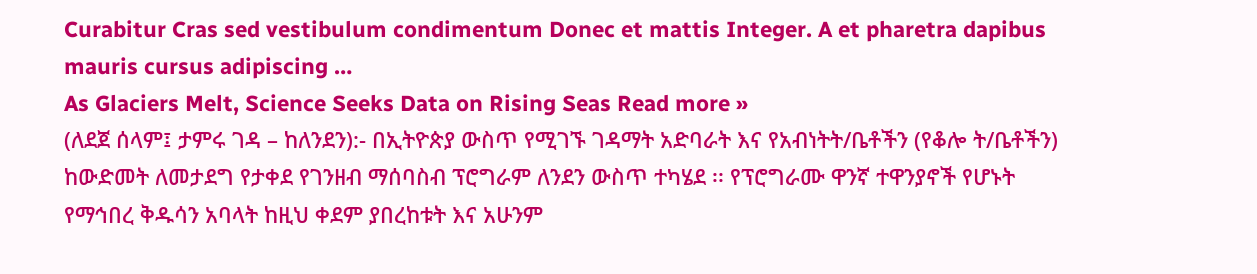Curabitur Cras sed vestibulum condimentum Donec et mattis Integer. A et pharetra dapibus mauris cursus adipiscing …
As Glaciers Melt, Science Seeks Data on Rising Seas Read more »
(ለደጀ ሰላም፤ ታምሩ ገዳ – ከለንደን):- በኢትዮጵያ ውስጥ የሚገኙ ገዳማት አድባራት እና የአብነትት/ቤቶችን (የቆሎ ት/ቤቶችን) ከውድመት ለመታደግ የታቀደ የገንዘብ ማሰባስብ ፕሮግራም ለንደን ውስጥ ተካሄደ ፡፡ የፕሮግራሙ ዋንኛ ተዋንያኖች የሆኑት የማኅበረ ቅዱሳን አባላት ከዚህ ቀደም ያበረከቱት እና አሁንም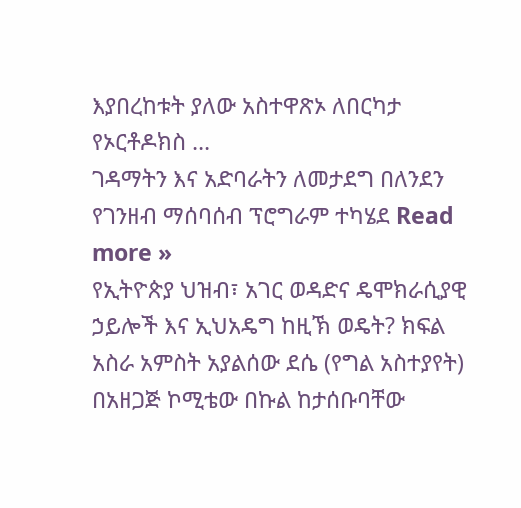እያበረከቱት ያለው አስተዋጽኦ ለበርካታ የኦርቶዶክስ …
ገዳማትን እና አድባራትን ለመታደግ በለንደን የገንዘብ ማሰባሰብ ፕሮግራም ተካሄደ Read more »
የኢትዮጵያ ህዝብ፣ አገር ወዳድና ዴሞክራሲያዊ ኃይሎች እና ኢህአዴግ ከዚኽ ወዴት? ክፍል አስራ አምስት አያልሰው ደሴ (የግል አስተያየት) በአዘጋጅ ኮሚቴው በኩል ከታሰቡባቸው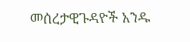መሰረታዊጉዳዮች አንዱ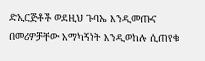ድኢርጅቶች ወደዚህ ጉባኤ እንዲመጡና በመሪዎቻቸው አማካኝነት እንዲወከሉ ሲጠየቁ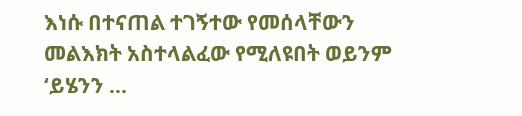እነሱ በተናጠል ተገኝተው የመሰላቸውን መልእክት አስተላልፈው የሚለዩበት ወይንም ‘ይሄንን …